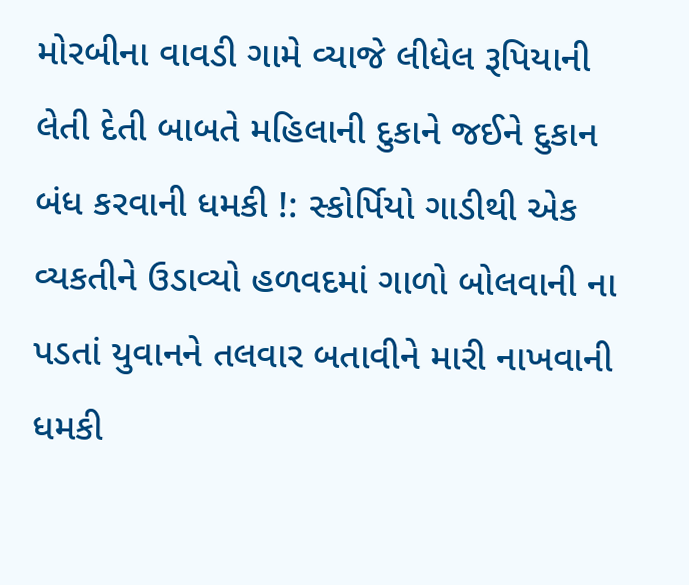મોરબીના વાવડી ગામે વ્યાજે લીધેલ રૂપિયાની લેતી દેતી બાબતે મહિલાની દુકાને જઈને દુકાન બંધ કરવાની ધમકી !: સ્કોર્પિયો ગાડીથી એક વ્યકતીને ઉડાવ્યો હળવદમાં ગાળો બોલવાની ના પડતાં યુવાનને તલવાર બતાવીને મારી નાખવાની ધમકી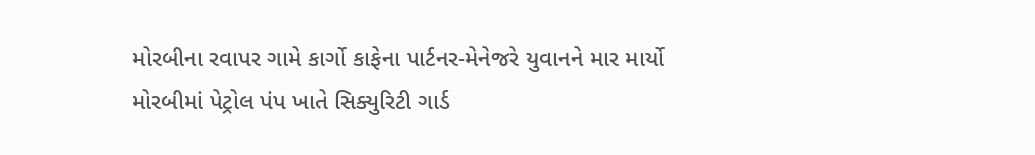મોરબીના રવાપર ગામે કાર્ગો કાફેના પાર્ટનર-મેનેજરે યુવાનને માર માર્યો મોરબીમાં પેટ્રોલ પંપ ખાતે સિક્યુરિટી ગાર્ડ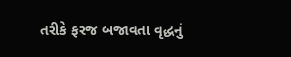તરીકે ફરજ બજાવતા વૃદ્ધનું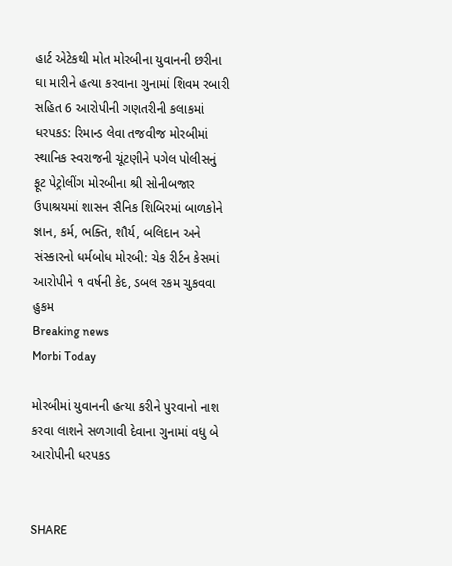હાર્ટ એટેકથી મોત મોરબીના યુવાનની છરીના ઘા મારીને હત્યા કરવાના ગુનામાં શિવમ રબારી સહિત 6 આરોપીની ગણતરીની કલાકમાં ધરપકડ: રિમાન્ડ લેવા તજવીજ મોરબીમાં સ્થાનિક સ્વરાજની ચૂંટણીને પગેલ પોલીસનું ફૂટ પેટ્રોલીંગ મોરબીના શ્રી સોનીબજાર ઉપાશ્રયમાં શાસન સૈનિક શિબિરમાં બાળકોને જ્ઞાન, કર્મ, ભક્તિ, શૌર્ય, બલિદાન અને સંસ્કારનો ધર્મબોધ મોરબી: ચેક રીર્ટન કેસમાં આરોપીને ૧ વર્ષની કેદ, ડબલ રકમ ચુકવવા હુકમ
Breaking news
Morbi Today

મોરબીમાં યુવાનની હત્યા કરીને પુરવાનો નાશ કરવા લાશને સળગાવી દેવાના ગુનામાં વધુ બે આરોપીની ધરપકડ


SHARE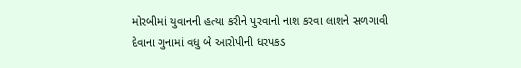મોરબીમાં યુવાનની હત્યા કરીને પુરવાનો નાશ કરવા લાશને સળગાવી દેવાના ગુનામાં વધુ બે આરોપીની ધરપકડ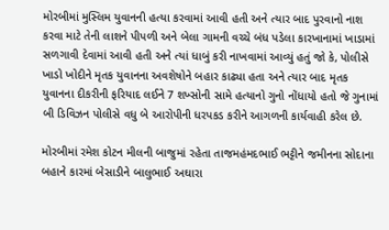મોરબીમાં મુસ્લિમ યુવાનની હત્યા કરવામાં આવી હતી અને ત્યાર બાદ પુરવાનો નાશ કરવા માટે તેની લાશને પીપળી અને બેલા ગામની વચ્ચે બંધ પડેલા કારખાનામાં ખાડામાં સળગાવી દેવામાં આવી હતી અને ત્યાં ધાબું કરી નાખવામાં આવ્યું હતું જો કે, પોલીસે ખાડો ખોદીને મૃતક યુવાનના અવશેષોને બહાર કાઢ્યા હતા અને ત્યાર બાદ મૃતક યુવાનના દીકરીની ફરિયાદ લઈને 7 શખ્સોની સામે હત્યાનો ગુનો નોંધાયો હતો જે ગુનામાં બી ડિવિઝન પોલીસે વધુ બે આરોપીની ધરપકડ કરીને આગળની કાર્યવાહી કરેલ છે.

મોરબીમાં રમેશ કોટન મીલની બાજુમાં રહેતા તાજમહંમદભાઈ ભટ્ટીને જમીનના સોદાના બહાને કારમાં બેસાડીને બાલુભાઈ અઘારા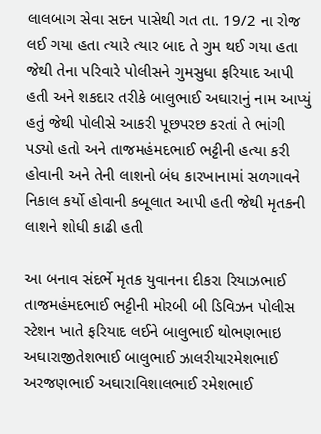લાલબાગ સેવા સદન પાસેથી ગત તા. 19/2 ના રોજ લઈ ગયા હતા ત્યારે ત્યાર બાદ તે ગુમ થઈ ગયા હતા જેથી તેના પરિવારે પોલીસને ગુમસુધા ફરિયાદ આપી હતી અને શકદાર તરીકે બાલુભાઈ અઘારાનું નામ આપ્યું હતું જેથી પોલીસે આકરી પૂછપરછ કરતાં તે ભાંગી પડ્યો હતો અને તાજમહંમદભાઈ ભટ્ટીની હત્યા કરી હોવાની અને તેની લાશનો બંધ કારખાનામાં સળગાવને નિકાલ કર્યો હોવાની કબૂલાત આપી હતી જેથી મૃતકની લાશને શોધી કાઢી હતી

આ બનાવ સંદર્ભે મૃતક યુવાનના દીકરા રિયાઝભાઈ તાજમહંમદભાઈ ભટ્ટીની મોરબી બી ડિવિઝન પોલીસ સ્ટેશન ખાતે ફરિયાદ લઈને બાલુભાઈ થોભણભાઇ અઘારાજીતેશભાઈ બાલુભાઈ ઝાલરીયારમેશભાઈ અરજણભાઈ અઘારાવિશાલભાઈ રમેશભાઈ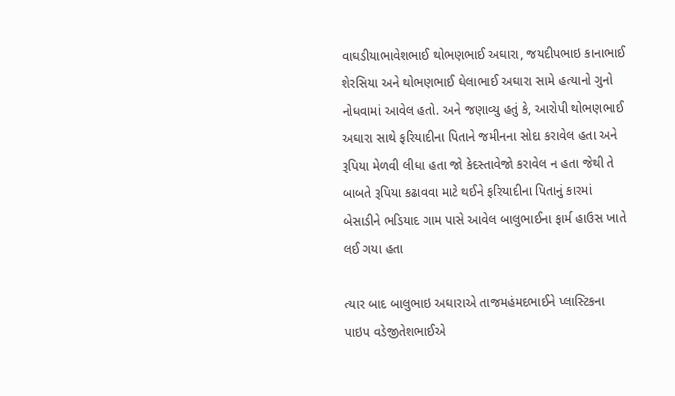વાઘડીયાભાવેશભાઈ થોભણભાઈ અઘારા, જયદીપભાઇ કાનાભાઈ શેરસિયા અને થોભણભાઈ ઘેલાભાઈ અઘારા સામે હત્યાનો ગુનો નોધવામાં આવેલ હતો. અને જણાવ્યુ હતું કે, આરોપી થોભણભાઈ અઘારા સાથે ફરિયાદીના પિતાને જમીનના સોદા કરાવેલ હતા અને રૂપિયા મેળવી લીધા હતા જો કેદસ્તાવેજો કરાવેલ ન હતા જેથી તે બાબતે રૂપિયા કઢાવવા માટે થઈને ફરિયાદીના પિતાનું કારમાં બેસાડીને ભડિયાદ ગામ પાસે આવેલ બાલુભાઈના ફાર્મ હાઉસ ખાતે લઈ ગયા હતા

ત્યાર બાદ બાલુભાઇ અઘારાએ તાજમહંમદભાઈને પ્લાસ્ટિકના પાઇપ વડેજીતેશભાઈએ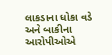લાકડાના ધોકા વડે અને બાકીના આરોપીઓએ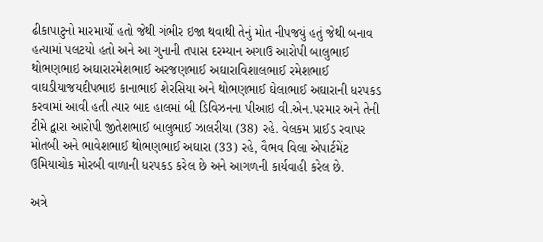ઢીકાપાટુનો મારમાર્યો હતો જેથી ગંભીર ઇજા થવાથી તેનું મોત નીપજયું હતું જેથી બનાવ હત્યામાં પલટયો હતો અને આ ગુનાની તપાસ દરમ્યાન અગાઉ આરોપી બાલુભાઈ થોભણભાઇ અઘારારમેશભાઈ અરજણભાઈ અઘારાવિશાલભાઈ રમેશભાઈ વાઘડીયાજયદીપભાઇ કાનાભાઈ શેરસિયા અને થોભણભાઈ ઘેલાભાઈ અઘારાની ધરપકડ કરવામાં આવી હતી ત્યાર બાદ હાલમાં બી ડિવિઝનના પીઆઇ વી.એન.પરમાર અને તેની ટીમે દ્વારા આરોપી જીતેશભાઈ બાલુભાઈ ઝાલરીયા (38) રહે. વેલકમ પ્રાઈડ રવાપર મોતબી અને ભાવેશભાઈ થોભણભાઈ અઘારા (33) રહે, વૈભવ વિલા એપાર્ટમેંટ ઉમિયાચોક મોરબી વાળાની ધરપકડ કરેલ છે અને આગળની કાર્યવાહી કરેલ છે.

અત્રે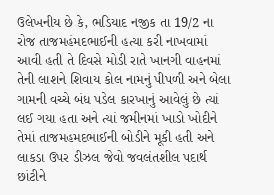ઉલેખનીય છે કે, ભડિયાદ નજીક તા 19/2 ના રોજ તાજમહંમદભાઈની હત્યા કરી નાખવામાં આવી હતી તે દિવસે મોડી રાતે ખાનગી વાહનમાં તેની લાશને શિવાય કોલ નામનું પીપળી અને બેલા ગામની વચ્ચે બંધ પડેલ કારખાનું આવેલું છે ત્યાં લઈ ગયા હતા અને ત્યાં જમીનમાં ખાડો ખોદીને તેમાં તાજમહમદભાઈની બોડીને મૂકી હતી અને લાકડા ઉપર ડીઝલ જેવો જવલંતશીલ પદાર્થ  છાંટીને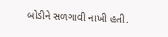બોડીને સળગાવી નાખી હતી.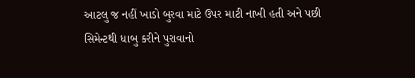આટલુ જ નહીં ખાડો બુરવા માટે ઉપર માટી નાખી હતી અને પછી સિમેન્ટથી ધાબુ કરીને પુરાવાનો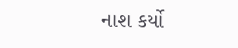નાશ કર્યો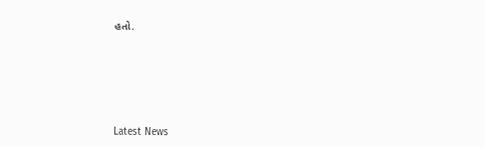હતો.






Latest News